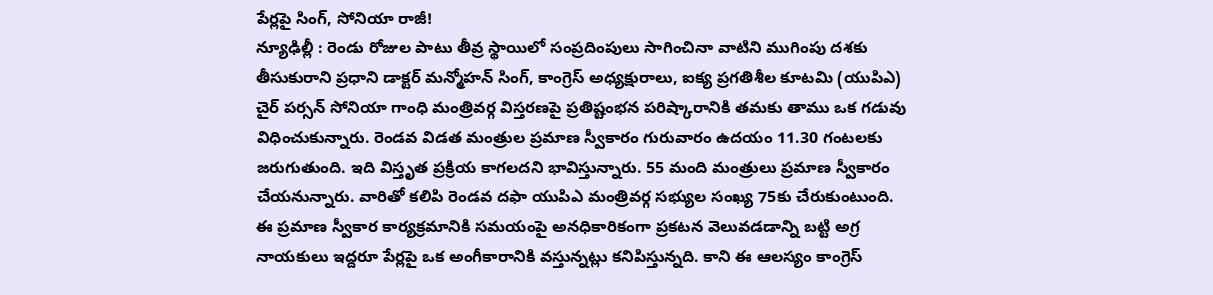పేర్లపై సింగ్, సోనియా రాజీ!
న్యూఢిల్లీ : రెండు రోజుల పాటు తీవ్ర స్థాయిలో సంప్రదింపులు సాగించినా వాటిని ముగింపు దశకు తీసుకురాని ప్రధాని డాక్టర్ మన్మోహన్ సింగ్, కాంగ్రెస్ అధ్యక్షురాలు, ఐక్య ప్రగతిశీల కూటమి (యుపిఎ) చైర్ పర్సన్ సోనియా గాంధి మంత్రివర్గ విస్తరణపై ప్రతిష్టంభన పరిష్కారానికి తమకు తాము ఒక గడువు విధించుకున్నారు. రెండవ విడత మంత్రుల ప్రమాణ స్వీకారం గురువారం ఉదయం 11.30 గంటలకు జరుగుతుంది. ఇది విస్తృత ప్రక్రియ కాగలదని భావిస్తున్నారు. 55 మంది మంత్రులు ప్రమాణ స్వీకారం చేయనున్నారు. వారితో కలిపి రెండవ దఫా యుపిఎ మంత్రివర్గ సభ్యుల సంఖ్య 75కు చేరుకుంటుంది.
ఈ ప్రమాణ స్వీకార కార్యక్రమానికి సమయంపై అనధికారికంగా ప్రకటన వెలువడడాన్ని బట్టి అగ్ర నాయకులు ఇద్దరూ పేర్లపై ఒక అంగీకారానికి వస్తున్నట్లు కనిపిస్తున్నది. కాని ఈ ఆలస్యం కాంగ్రెస్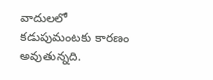వాదులలో కడుపుమంటకు కారణం అవుతున్నది.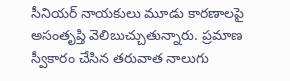సీనియర్ నాయకులు మూడు కారణాలపై అసంతృప్తి వెలిబుచ్చుతున్నారు. ప్రమాణ స్వీకారం చేసిన తరువాత నాలుగు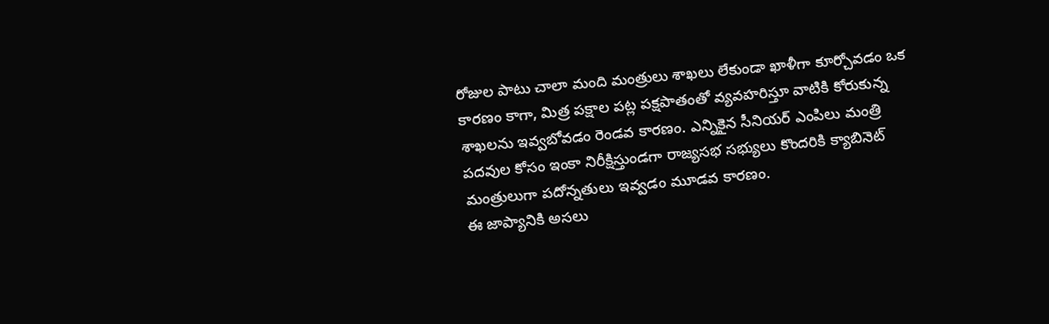రోజుల పాటు చాలా మంది మంత్రులు శాఖలు లేకుండా ఖాళీగా కూర్చోవడం ఒక కారణం కాగా, మిత్ర పక్షాల పట్ల పక్షపాతంతో వ్యవహరిస్తూ వాటికి కోరుకున్న శాఖలను ఇవ్వబోవడం రెండవ కారణం. ఎన్నికైన సీనియర్ ఎంపిలు మంత్రి పదవుల కోసం ఇంకా నిరీక్షిస్తుండగా రాజ్యసభ సభ్యులు కొందరికి క్యాబినెట్ మంత్రులుగా పదోన్నతులు ఇవ్వడం మూడవ కారణం.
ఈ జాప్యానికి అసలు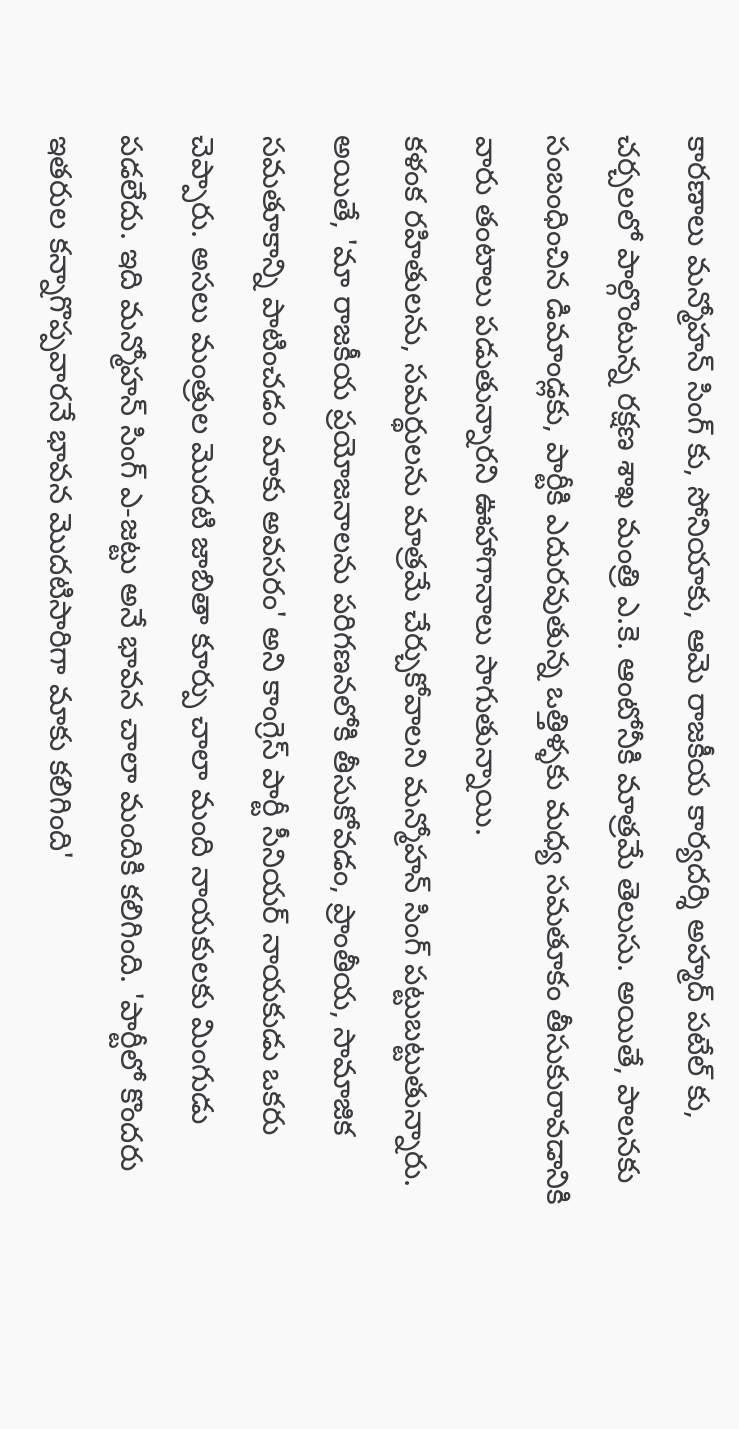కారణాలు మన్మోహన్ సింగ్ కు, సోనియాకు, ఆమె రాజకీయ కార్యదర్శి అహ్మద్ పటేల్ కు, చర్చలలో పాల్గొంటున్న రక్షణ శాఖ మంత్రి ఎ.కె. ఆంటోనీకి మాత్రమే తెలుసు. అయితే, పాలనకు సంబంధించిన డిమాండ్లకు, పార్టీకి ఎదురవుతున్న ఒత్తిళ్ళకు మధ్య సమతూకం తీసుకురావడానికి వారు తంటాలు పడుతున్నారని ఊహాగానాలు సాగుతున్నాయి.
కళంక రహితులను, సమర్థులను మాత్రమే చేర్చుకోవాలని మన్మోహన్ సింగ్ పట్టుబట్టుతున్నారు. అయితే, 'మా రాజకీయ ప్రయోజనాలను పరిగణనలోకి తీసుకోవడం, ప్రాంతీయ, సామాజిక సమతూకాన్ని పాటించడం మాకు అవసరం' అని కాంగ్రెస్ పార్టీ సీనియర్ నాయకుడు ఒకరు చెప్పారు. అసలు మంత్రుల మొదటి జాబితా కూర్పు చాలా మంది నాయకులకు మింగుడు పడలేదు. ఇది మన్మోహన్ సింగ్ ఎ-జట్టు అనే భావన చాలా మందికి కలిగింది. 'పార్టీలో కొందరు ఇతరుల కన్నాగొప్పవారనే భావన మొదటిసారిగా మాకు కలిగింది'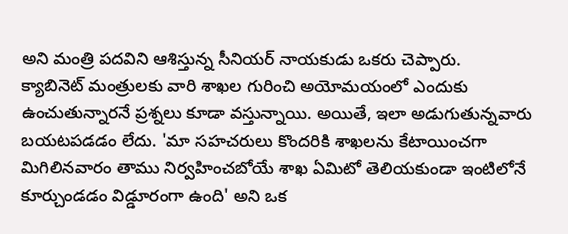అని మంత్రి పదవిని ఆశిస్తున్న సీనియర్ నాయకుడు ఒకరు చెప్పారు.
క్యాబినెట్ మంత్రులకు వారి శాఖల గురించి అయోమయంలో ఎందుకు ఉంచుతున్నారనే ప్రశ్నలు కూడా వస్తున్నాయి. అయితే, ఇలా అడుగుతున్నవారు బయటపడడం లేదు. 'మా సహచరులు కొందరికి శాఖలను కేటాయించగా మిగిలినవారం తాము నిర్వహించబోయే శాఖ ఏమిటో తెలియకుండా ఇంటిలోనే కూర్చుండడం విడ్డూరంగా ఉంది' అని ఒక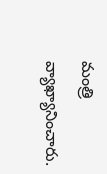మంత్రి వ్యాఖ్యానించారు.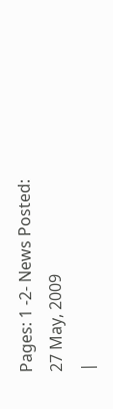Pages: 1 -2- News Posted: 27 May, 2009
|